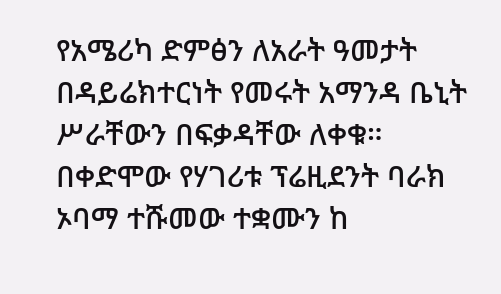የአሜሪካ ድምፅን ለአራት ዓመታት በዳይሬክተርነት የመሩት አማንዳ ቤኒት ሥራቸውን በፍቃዳቸው ለቀቁ።
በቀድሞው የሃገሪቱ ፕሬዚደንት ባራክ ኦባማ ተሹመው ተቋሙን ከ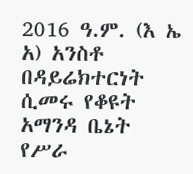2016 ዓ.ም. (እ ኤ አ) አንስቶ በዳይሬክተርነት ሲመሩ የቆዩት አማንዳ ቤኔት የሥራ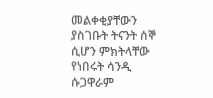መልቀቂያቸውን ያስገቡት ትናንት ሰኞ ሲሆን ምክትላቸው የነበሩት ሳንዲ ሱጋዋራም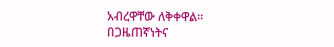አብረዋቸው ለቅቀዋል።
በጋዜጠኛነትና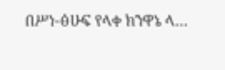በሥነ-ፅሁፍ የላቀ ክንዋኔ ላ…